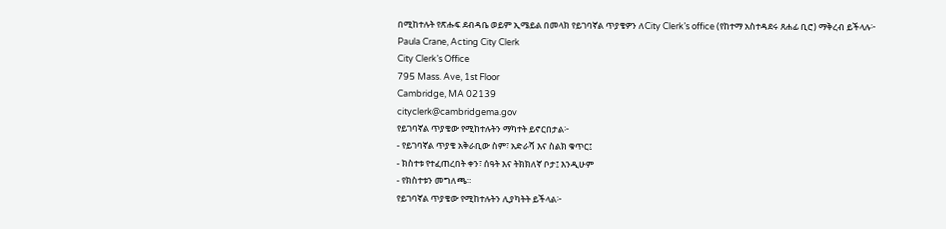በሚከተሉት የጽሑፍ ደብዳቤ ወይም ኢሜይል በመላክ የይገባኛል ጥያቄዎን ለCity Clerk’s office (የከተማ አስተዳደሩ ጸሐፊ ቢሮ) ማቅረብ ይችላሉ፦
Paula Crane, Acting City Clerk
City Clerk’s Office
795 Mass. Ave, 1st Floor
Cambridge, MA 02139
cityclerk@cambridgema.gov
የይገባኛል ጥያቄው የሚከተሉትን ማካተት ይኖርበታል፦
- የይገባኛል ጥያቄ አቅራቢው ስም፣ አድራሻ እና ስልክ ቁጥር፤
- ክስተቱ የተፈጠረበት ቀን፣ ሰዓት እና ትክክለኛ ቦታ፤ እንዲሁም
- የክስተቱን መግለጫ።
የይገባኛል ጥያቄው የሚከተሉትን ሊያካትት ይችላል፦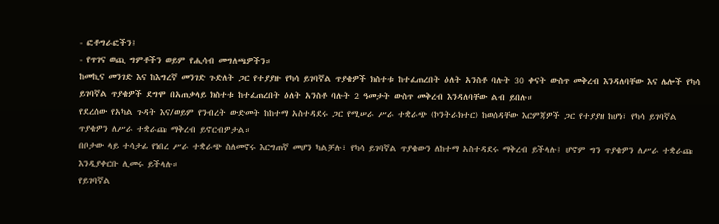- ፎቶግራፎችን፤
- የጥገና ወጪ ግምቶችን ወይም የሒሳብ መግለጫዎችን።
ከመኪና መንገድ እና ከእግረኛ መንገድ ጉድለት ጋር የተያያዙ የካሳ ይገባኛል ጥያቄዎች ክስተቱ ከተፈጠረበት ዕለት አንስቶ ባሉት 30 ቀናት ውስጥ መቅረብ እንዳለባቸው እና ሌሎች የካሳ ይገባኛል ጥያቄዎች ደግሞ በአጠቃላይ ክስተቱ ከተፈጠረበት ዕለት አንስቶ ባሉት 2 ዓመታት ውስጥ መቅረብ እንዳለባቸው ልብ ይበሉ።
የደረሰው የአካል ጉዳት እና/ወይም የንብረት ውድመት ከከተማ አስተዳደሩ ጋር የሚሠራ ሥራ ተቋራጭ (ኮንትራክተር) ከወሰዳቸው እርምጃዎች ጋር የተያያዘ ከሆነ፣ የካሳ ይገባኛል ጥያቄዎን ለሥራ ተቋራጩ ማቅረብ ይኖርብዎታል።
በቦታው ላይ ተሳታፊ የነበረ ሥራ ተቋራጭ ስለመኖሩ እርግጠኛ መሆን ካልቻሉ፣ የካሳ ይገባኛል ጥያቄውን ለከተማ አስተዳደሩ ማቅረብ ይችላሉ፤ ሆኖም ግን ጥያቄዎን ለሥራ ተቋራጩ እንዲያቀርቡ ሊመሩ ይችላሉ።
የይገባኛል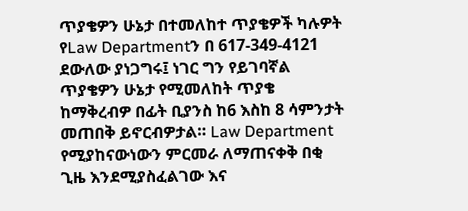ጥያቄዎን ሁኔታ በተመለከተ ጥያቄዎች ካሉዎት የLaw Departmentን በ 617-349-4121 ደውለው ያነጋግሩ፤ ነገር ግን የይገባኛል ጥያቄዎን ሁኔታ የሚመለከት ጥያቄ ከማቅረብዎ በፊት ቢያንስ ከ6 እስከ 8 ሳምንታት መጠበቅ ይኖርብዎታል። Law Department የሚያከናውነውን ምርመራ ለማጠናቀቅ በቂ ጊዜ እንደሚያስፈልገው እና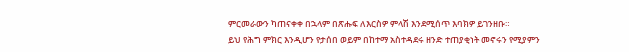ምርመራውን ካጠናቀቀ በኋላም በጽሑፍ ለእርስዎ ምላሽ እንደሚሰጥ እባክዎ ይገንዘቡ።
ይህ የሕግ ምክር እንዲሆን የታሰበ ወይም በከተማ አስተዳደሩ ዘንድ ተጠያቂነት መኖሩን የሚያምን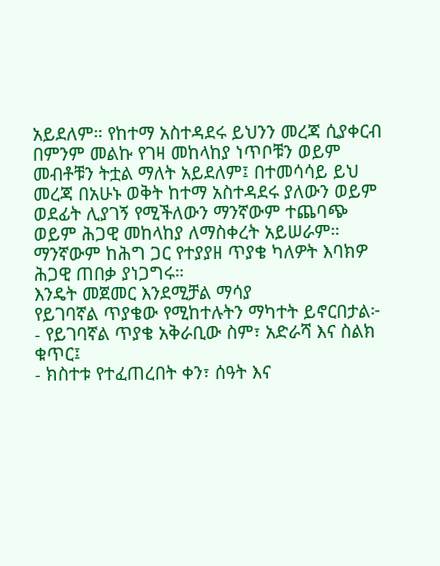አይደለም። የከተማ አስተዳደሩ ይህንን መረጃ ሲያቀርብ በምንም መልኩ የገዛ መከላከያ ነጥቦቹን ወይም መብቶቹን ትቷል ማለት አይደለም፤ በተመሳሳይ ይህ መረጃ በአሁኑ ወቅት ከተማ አስተዳደሩ ያለውን ወይም ወደፊት ሊያገኝ የሚችለውን ማንኛውም ተጨባጭ ወይም ሕጋዊ መከላከያ ለማስቀረት አይሠራም። ማንኛውም ከሕግ ጋር የተያያዘ ጥያቄ ካለዎት እባክዎ ሕጋዊ ጠበቃ ያነጋግሩ።
እንዴት መጀመር እንደሚቻል ማሳያ
የይገባኛል ጥያቄው የሚከተሉትን ማካተት ይኖርበታል፦
- የይገባኛል ጥያቄ አቅራቢው ስም፣ አድራሻ እና ስልክ ቁጥር፤
- ክስተቱ የተፈጠረበት ቀን፣ ሰዓት እና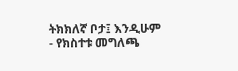ትክክለኛ ቦታ፤ እንዲሁም
- የክስተቱ መግለጫ